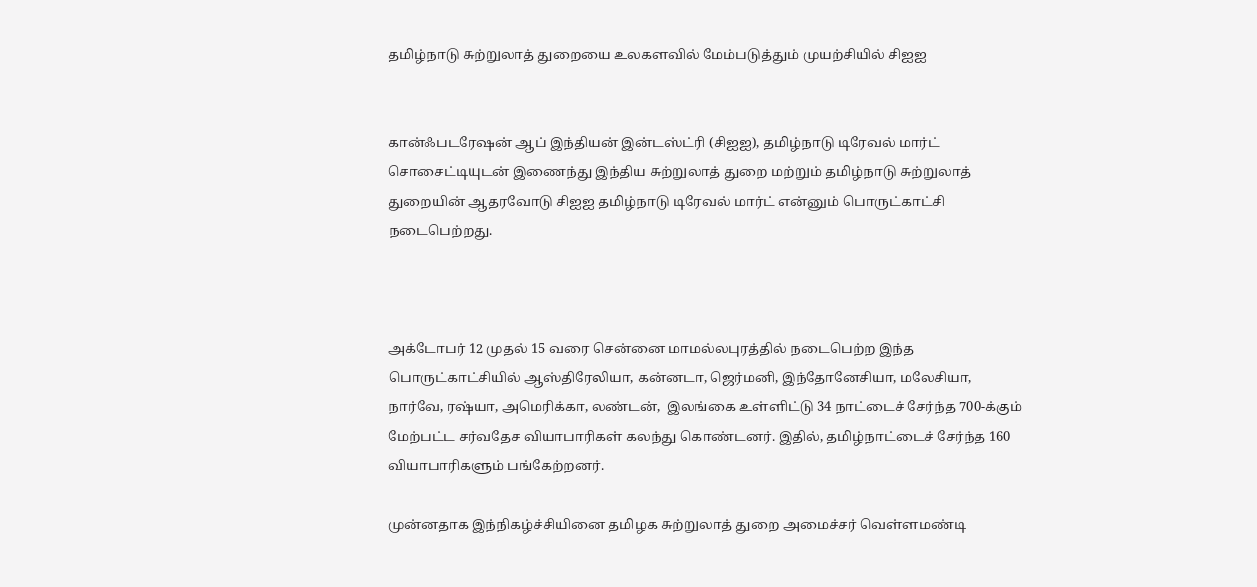தமிழ்நாடு சுற்றுலாத் துறையை உலகளவில் மேம்படுத்தும் முயற்சியில் சிஐஐ


கான்ஃபடரேஷன் ஆப் இந்தியன் இன்டஸ்ட்ரி (சிஐஐ), தமிழ்நாடு டிரேவல் மார்ட் சொசைட்டியுடன் இணைந்து இந்திய சுற்றுலாத் துறை மற்றும் தமிழ்நாடு சுற்றுலாத் துறையின் ஆதரவோடு சிஐஐ தமிழ்நாடு டிரேவல் மார்ட் என்னும் பொருட்காட்சி நடைபெற்றது.



அக்டோபர் 12 முதல் 15 வரை சென்னை மாமல்லபுரத்தில் நடைபெற்ற இந்த பொருட்காட்சியில் ஆஸ்திரேலியா, கன்னடா, ஜெர்மனி, இந்தோனேசியா, மலேசியா, நார்வே, ரஷ்யா, அமெரிக்கா, லண்டன்,  இலங்கை உள்ளிட்டு 34 நாட்டைச் சேர்ந்த 700-க்கும் மேற்பட்ட சர்வதேச வியாபாரிகள் கலந்து கொண்டனர். இதில், தமிழ்நாட்டைச் சேர்ந்த 160 வியாபாரிகளும் பங்கேற்றனர்.

முன்னதாக இந்நிகழ்ச்சியினை தமிழக சுற்றுலாத் துறை அமைச்சர் வெள்ளமண்டி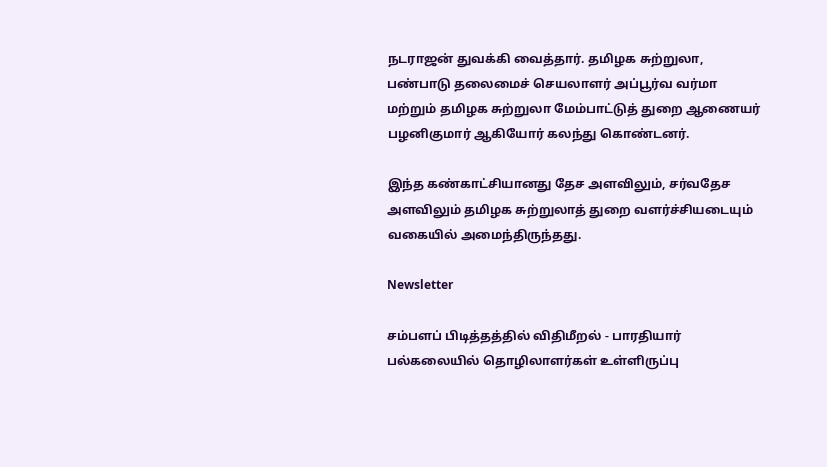நடராஜன் துவக்கி வைத்தார். தமிழக சுற்றுலா, பண்பாடு தலைமைச் செயலாளர் அப்பூர்வ வர்மா மற்றும் தமிழக சுற்றுலா மேம்பாட்டுத் துறை ஆணையர் பழனிகுமார் ஆகியோர் கலந்து கொண்டனர்.

இந்த கண்காட்சியானது தேச அளவிலும், சர்வதேச அளவிலும் தமிழக சுற்றுலாத் துறை வளர்ச்சியடையும் வகையில் அமைந்திருந்தது.

Newsletter

சம்பளப் பிடித்தத்தில் விதிமீறல் - பாரதியார் பல்கலையில் தொழிலாளர்கள் உள்ளிருப்பு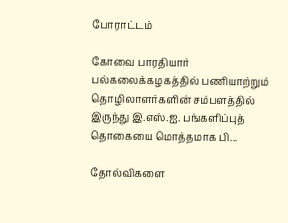போராட்டம்

கோவை பாரதியார் பல்கலைக்கழகத்தில் பணியாற்றும் தொழிலாளர்களின் சம்பளத்தில் இருந்து இ.எஸ்.ஐ. பங்களிப்புத் தொகையை மொத்தமாக பி...

தோல்விகளை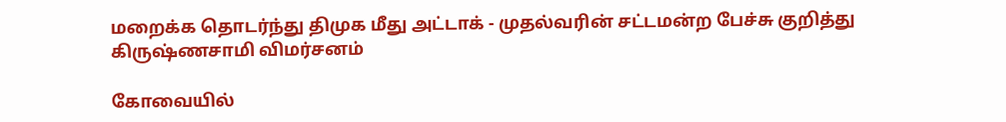மறைக்க தொடர்ந்து திமுக மீது அட்டாக் - முதல்வரின் சட்டமன்ற பேச்சு குறித்து கிருஷ்ணசாமி விமர்சனம்

கோவையில்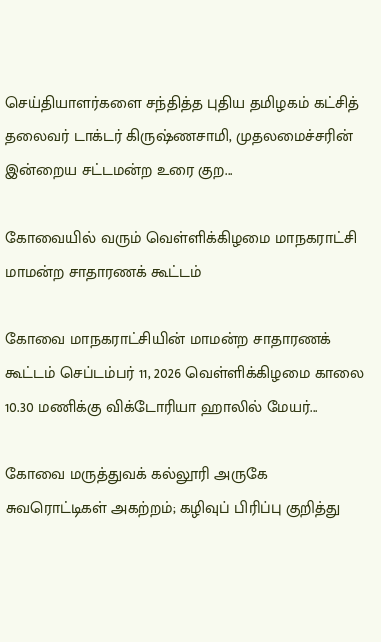செய்தியாளர்களை சந்தித்த புதிய தமிழகம் கட்சித் தலைவர் டாக்டர் கிருஷ்ணசாமி, முதலமைச்சரின் இன்றைய சட்டமன்ற உரை குற...

கோவையில் வரும் வெள்ளிக்கிழமை மாநகராட்சி மாமன்ற சாதாரணக் கூட்டம்

கோவை மாநகராட்சியின் மாமன்ற சாதாரணக் கூட்டம் செப்டம்பர் 11, 2026 வெள்ளிக்கிழமை காலை 10.30 மணிக்கு விக்டோரியா ஹாலில் மேயர்...

கோவை மருத்துவக் கல்லூரி அருகே சுவரொட்டிகள் அகற்றம்; கழிவுப் பிரிப்பு குறித்து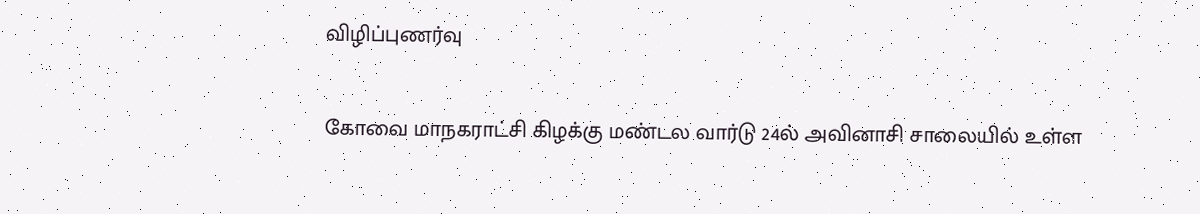விழிப்புணர்வு

கோவை மாநகராட்சி கிழக்கு மண்டல வார்டு 24ல் அவினாசி சாலையில் உள்ள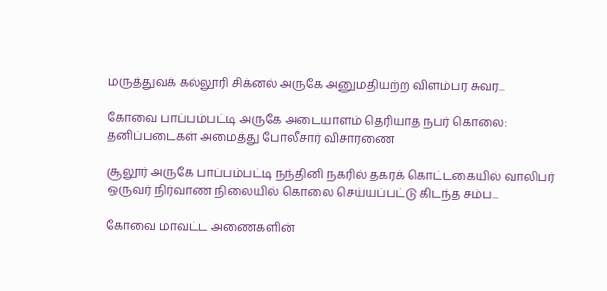மருத்துவக் கல்லூரி சிக்னல் அருகே அனுமதியற்ற விளம்பர சுவர...

கோவை பாப்பம்பட்டி அருகே அடையாளம் தெரியாத நபர் கொலை: தனிப்படைகள் அமைத்து போலீசார் விசாரணை

சூலூர் அருகே பாப்பம்பட்டி நந்தினி நகரில் தகரக் கொட்டகையில் வாலிபர் ஒருவர் நிர்வாண நிலையில் கொலை செய்யப்பட்டு கிடந்த சம்ப...

கோவை மாவட்ட அணைகளின்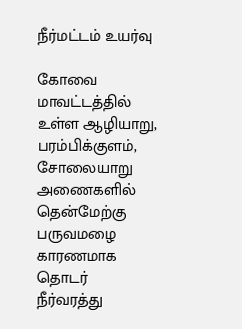நீர்மட்டம் உயர்வு

கோவை மாவட்டத்தில் உள்ள ஆழியாறு, பரம்பிக்குளம், சோலையாறு அணைகளில் தென்மேற்கு பருவமழை காரணமாக தொடர் நீர்வரத்து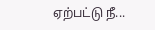ஏற்பட்டு நீ...